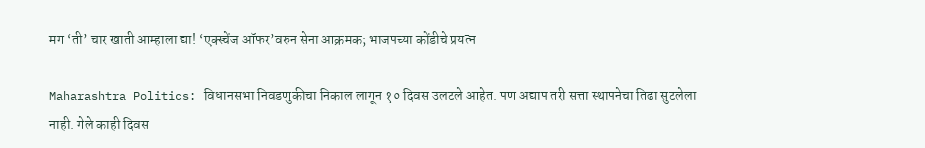मग ‘ती’ चार खाती आम्हाला द्या! ‘एक्स्चेंज ऑफर’वरुन सेना आक्रमक; भाजपच्या कोंडीचे प्रयत्न

Maharashtra Politics: विधानसभा निवडणुकीचा निकाल लागून १० दिवस उलटले आहेत. पण अद्याप तरी सत्ता स्थापनेचा तिढा सुटलेला नाही. गेले काही दिवस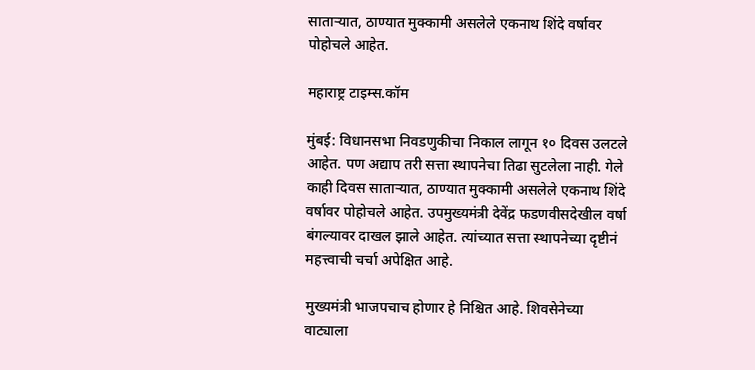साताऱ्यात, ठाण्यात मुक्कामी असलेले एकनाथ शिंदे वर्षावर पोहोचले आहेत.

महाराष्ट्र टाइम्स.कॉम

मुंबई: विधानसभा निवडणुकीचा निकाल लागून १० दिवस उलटले आहेत. पण अद्याप तरी सत्ता स्थापनेचा तिढा सुटलेला नाही. गेले काही दिवस साताऱ्यात, ठाण्यात मुक्कामी असलेले एकनाथ शिंदे वर्षावर पोहोचले आहेत. उपमुख्यमंत्री देवेंद्र फडणवीसदेखील वर्षा बंगल्यावर दाखल झाले आहेत. त्यांच्यात सत्ता स्थापनेच्या दृष्टीनं महत्त्वाची चर्चा अपेक्षित आहे.

मुख्यमंत्री भाजपचाच होणार हे निश्चित आहे. शिवसेनेच्या वाट्याला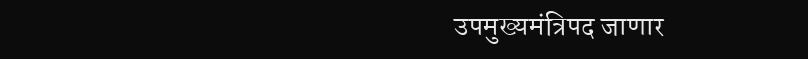उपमुख्यमंत्रिपद जाणार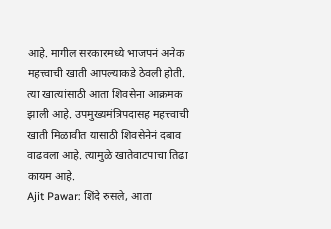आहे. मागील सरकारमध्ये भाजपनं अनेक महत्त्वाची खाती आपल्याकडे ठेवली होती. त्या खात्यांसाठी आता शिवसेना आक्रमक झाली आहे. उपमुख्यमंत्रिपदासह महत्त्वाची खाती मिळावीत यासाठी शिवसेनेनं दबाव वाढवला आहे. त्यामुळे खातेवाटपाचा तिढा कायम आहे.
Ajit Pawar: शिंदे रुसले, आता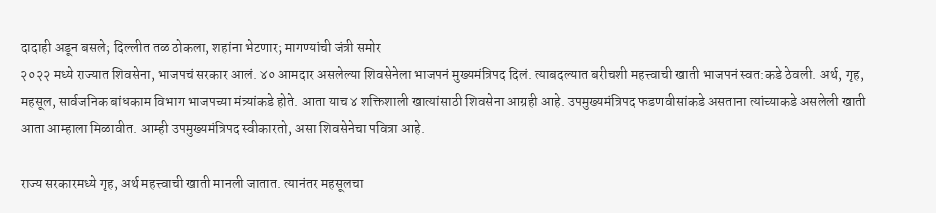दादाही अडून बसले; दिल्लीत तळ ठोकला, शहांना भेटणार; मागण्यांची जंत्री समोर
२०२२ मध्ये राज्यात शिवसेना, भाजपचं सरकार आलं. ४० आमदार असलेल्या शिवसेनेला भाजपनं मुख्यमंत्रिपद दिलं. त्याबदल्यात बरीचशी महत्त्वाची खाती भाजपनं स्वत:कडे ठेवली. अर्थ, गृह, महसूल, सार्वजनिक बांधकाम विभाग भाजपच्या मंत्र्यांकडे होते. आता याच ४ शक्तिशाली खात्यांसाठी शिवसेना आग्रही आहे. उपमुख्यमंत्रिपद फडणवीसांकडे असताना त्यांच्याकडे असलेली खाती आता आम्हाला मिळावीत. आम्ही उपमुख्यमंत्रिपद स्वीकारतो, असा शिवसेनेचा पवित्रा आहे.

राज्य सरकारमध्ये गृह, अर्थ महत्त्वाची खाती मानली जातात. त्यानंतर महसूलचा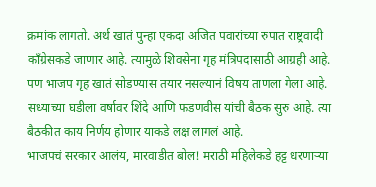क्रमांक लागतो. अर्थ खातं पुन्हा एकदा अजित पवारांच्या रुपात राष्ट्रवादी काँग्रेसकडे जाणार आहे. त्यामुळे शिवसेना गृह मंत्रिपदासाठी आग्रही आहे. पण भाजप गृह खातं सोडण्यास तयार नसल्यानं विषय ताणला गेला आहे. सध्याच्या घडीला वर्षावर शिंदे आणि फडणवीस यांची बैठक सुरु आहे. त्या बैठकीत काय निर्णय होणार याकडे लक्ष लागलं आहे.
भाजपचं सरकार आलंय, मारवाडीत बोल! मराठी महिलेकडे हट्ट धरणाऱ्या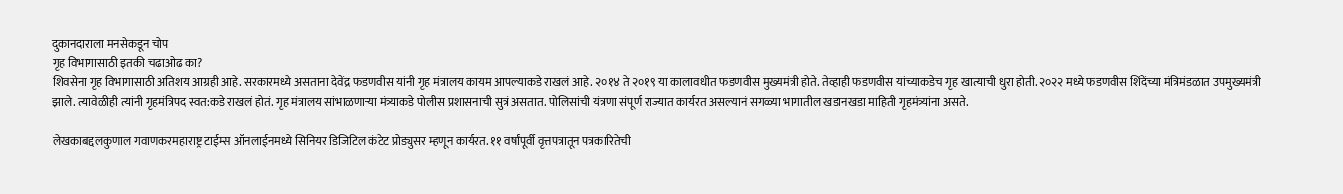दुकानदाराला मनसेकडून चोप
गृह विभागासाठी इतकी चढाओढ का?
शिवसेना गृह विभागासाठी अतिशय आग्रही आहे. सरकारमध्ये असताना देवेंद्र फडणवीस यांनी गृह मंत्रालय कायम आपल्याकडे राखलं आहे. २०१४ ते २०१९ या कालावधीत फडणवीस मुख्यमंत्री होते. तेव्हाही फडणवीस यांच्याकडेच गृह खात्याची धुरा होती. २०२२ मध्ये फडणवीस शिंदेंच्या मंत्रिमंडळात उपमुख्यमंत्री झाले. त्यावेळीही त्यांनी गृहमंत्रिपद स्वत:कडे राखलं होतं. गृह मंत्रालय सांभाळणाऱ्या मंत्र्याकडे पोलीस प्रशासनाची सुत्रं असतात. पोलिसांची यंत्रणा संपूर्ण राज्यात कार्यरत असल्यानं सगळ्या भागातील खडानखडा माहिती गृहमंत्र्यांना असते.

लेखकाबद्दलकुणाल गवाणकरमहाराष्ट्र टाईम्स ऑनलाईनमध्ये सिनियर डिजिटिल कंटेट प्रोड्युसर म्हणून कार्यरत. ११ वर्षांपूर्वी वृत्तपत्रातून पत्रकारितेची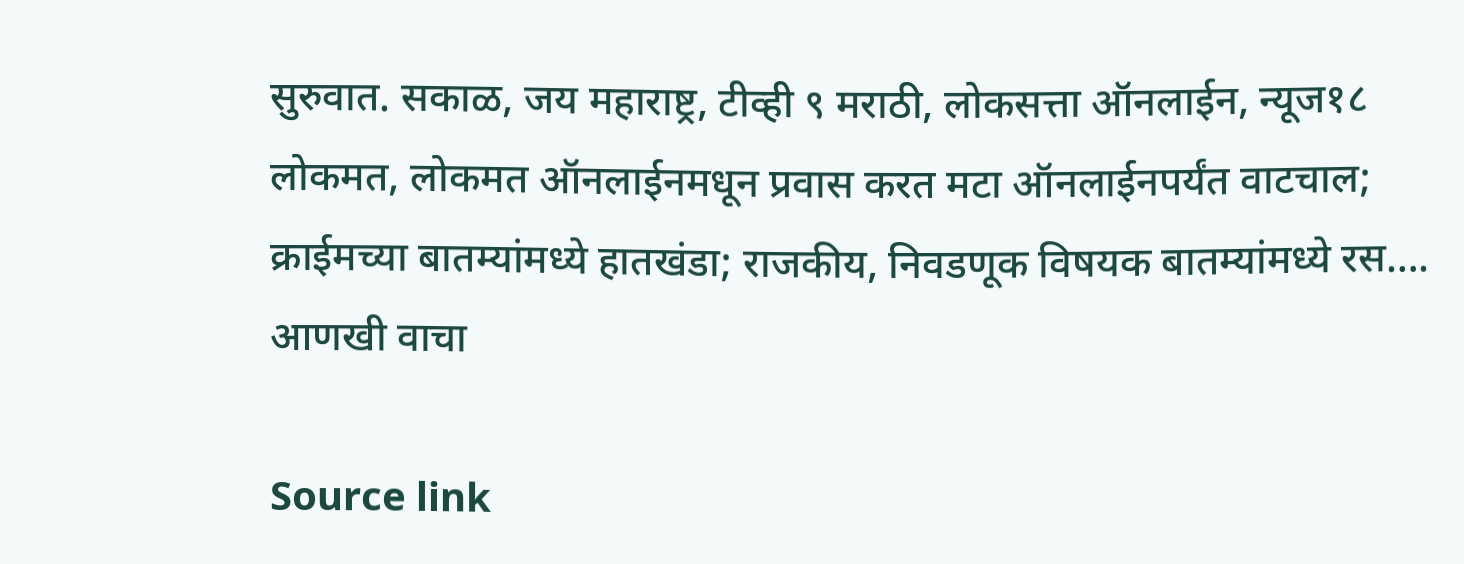सुरुवात. सकाळ, जय महाराष्ट्र, टीव्ही ९ मराठी, लोकसत्ता ऑनलाईन, न्यूज१८ लोकमत, लोकमत ऑनलाईनमधून प्रवास करत मटा ऑनलाईनपर्यंत वाटचाल; क्राईमच्या बातम्यांमध्ये हातखंडा; राजकीय, निवडणूक विषयक बातम्यांमध्ये रस…. आणखी वाचा

Source link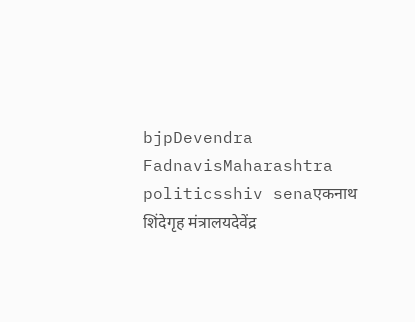bjpDevendra FadnavisMaharashtra politicsshiv senaएकनाथ शिंदेगृह मंत्रालयदेवेंद्र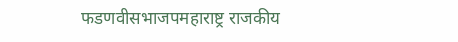फडणवीसभाजपमहाराष्ट्र राजकीय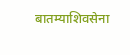बातम्याशिवसेना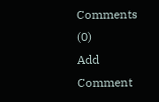Comments (0)
Add Comment